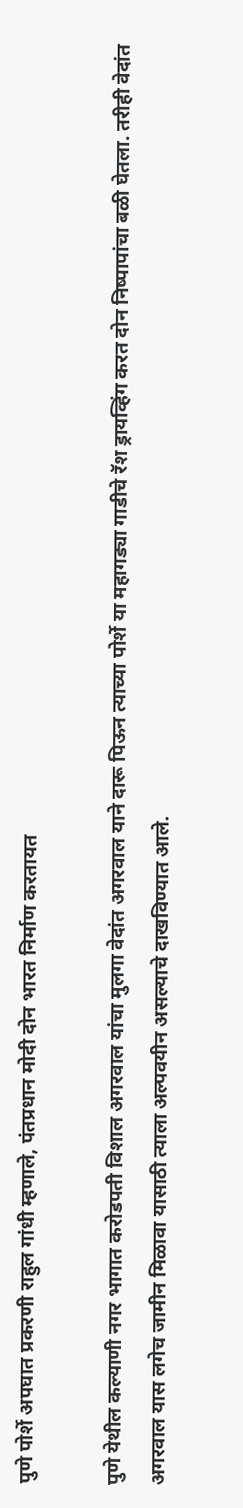पुणे पोर्शे अपघात प्रकरणी राहुल गांधी म्हणाले, पंतप्रधान मोदी दोन भारत निर्माण करतायत

पुणे येथील कल्याणी नगर भागात करोडपती विशाल अगरवाल यांचा मुलगा वेदांत अगरवाल याने दारू पिऊन त्याच्या पोर्शे या महागड्या गाडीचे रॅश ड्रायव्हिंग करत दोन निष्पापांचा बळी घेतला. तरीही वेदांत अगरवाल यास लगेच जामीन मिळावा यासाठी त्याला अल्पवयीन असल्याचे दाखविण्यात आले.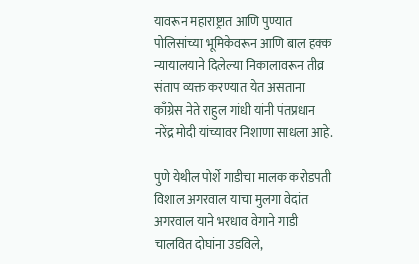यावरून महाराष्ट्रात आणि पुण्यात पोलिसांच्या भूमिकेवरून आणि बाल हक्क न्यायालयाने दिलेल्या निकालावरून तीव्र संताप व्यक्त करण्यात येत असताना काँग्रेस नेते राहुल गांधी यांनी पंतप्रधान नरेंद्र मोदी यांच्यावर निशाणा साधला आहे.

पुणे येथील पोर्शे गाडीचा मालक करोडपती विशाल अगरवाल याचा मुलगा वेदांत अगरवाल याने भरधाव वेगाने गाडी चालवित दोघांना उडविले,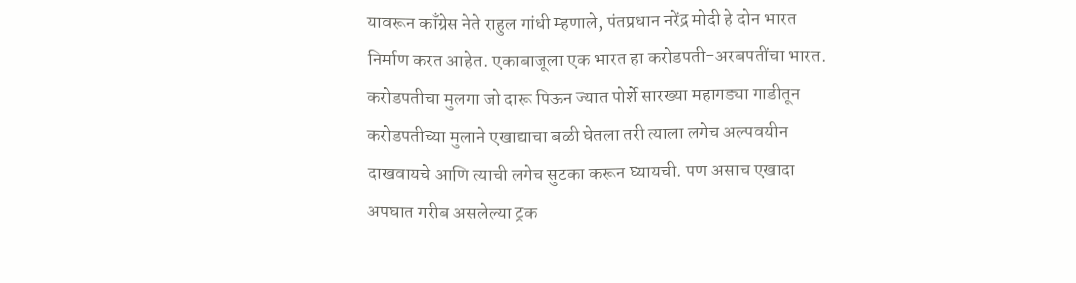यावरून काँग्रेस नेते राहुल गांधी म्हणाले, पंतप्रधान नरेंद्र मोदी हे दोन भारत निर्माण करत आहेत. एकाबाजूला एक भारत हा करोडपती-अरबपतींचा भारत. करोडपतीचा मुलगा जो दारू पिऊन ज्यात पोर्शे सारख्या महागड्या गाडीतून करोडपतीच्या मुलाने एखाद्याचा बळी घेतला तरी त्याला लगेच अल्पवयीन दाखवायचे आणि त्याची लगेच सुटका करून घ्यायची. पण असाच एखादा अपघात गरीब असलेल्या ट्रक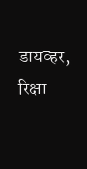डायव्हर, रिक्षा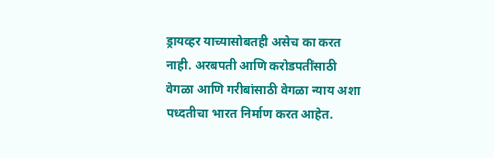ड्रायव्हर याच्यासोबतही असेच का करत नाही. अरबपती आणि करोडपतींसाठी वेगळा आणि गरीबांसाठी वेगळा न्याय अशा पध्दतीचा भारत निर्माण करत आहेत.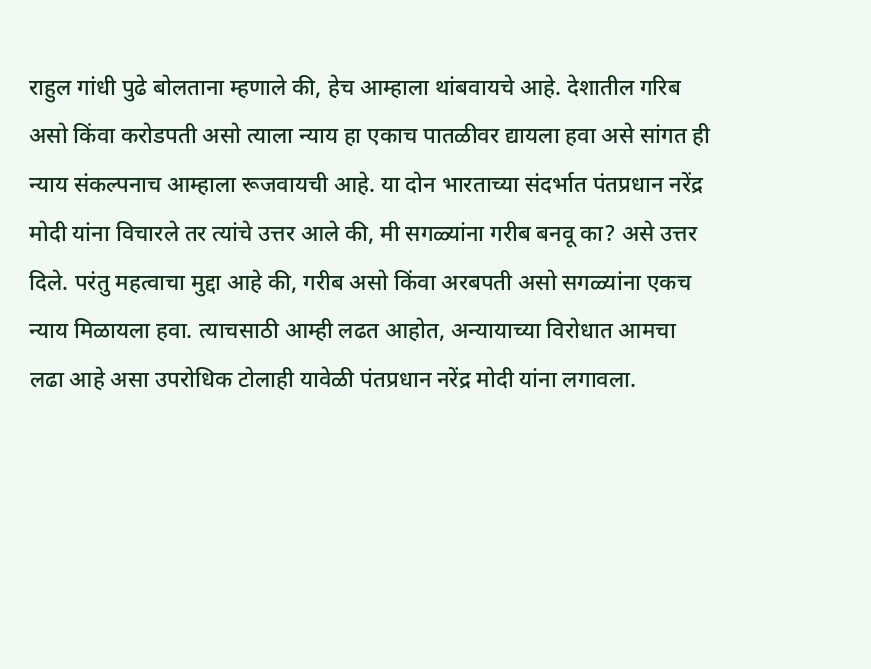राहुल गांधी पुढे बोलताना म्हणाले की, हेच आम्हाला थांबवायचे आहे. देशातील गरिब असो किंवा करोडपती असो त्याला न्याय हा एकाच पातळीवर द्यायला हवा असे सांगत ही न्याय संकल्पनाच आम्हाला रूजवायची आहे. या दोन भारताच्या संदर्भात पंतप्रधान नरेंद्र मोदी यांना विचारले तर त्यांचे उत्तर आले की, मी सगळ्यांना गरीब बनवू का? असे उत्तर दिले. परंतु महत्वाचा मुद्दा आहे की, गरीब असो किंवा अरबपती असो सगळ्यांना एकच न्याय मिळायला हवा. त्याचसाठी आम्ही लढत आहोत, अन्यायाच्या विरोधात आमचा लढा आहे असा उपरोधिक टोलाही यावेळी पंतप्रधान नरेंद्र मोदी यांना लगावला.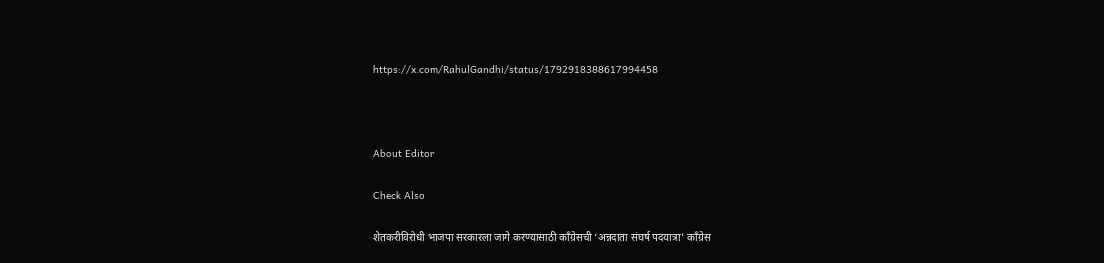https://x.com/RahulGandhi/status/1792918388617994458



About Editor

Check Also

शेतकरीविरोधी भाजपा सरकारला जागे करण्यासाठी काँग्रेसची ‘अन्नदाता संघर्ष पदयात्रा’ काँग्रेस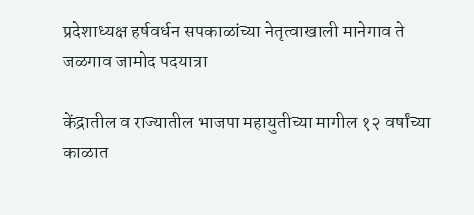प्रदेशाध्यक्ष हर्षवर्धन सपकाळांच्या नेतृत्वाखाली मानेगाव ते जळगाव जामोद पदयात्रा

केंद्रातील व राज्यातील भाजपा महायुतीच्या मागील १२ वर्षांच्या काळात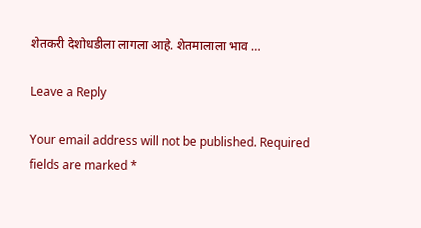शेतकरी देशोधडीला लागला आहे. शेतमालाला भाव …

Leave a Reply

Your email address will not be published. Required fields are marked *